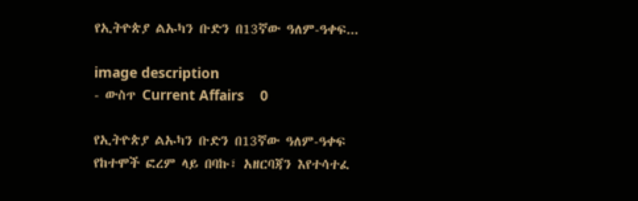የኢትዮጵያ ልኡካን ቡድን በ13ኛው ዓለም-ዓቀፍ...

image description
- ውስጥ Current Affairs    0

የኢትዮጵያ ልኡካን ቡድን በ13ኛው ዓለም-ዓቀፍ የከተሞች ፎረም ላይ በባኩ፣ አዘርባጃን እየተሳተፈ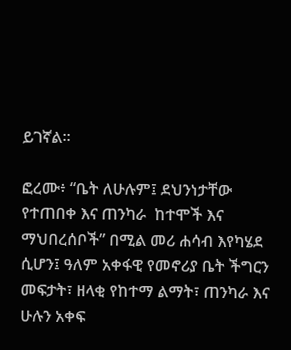ይገኛል።

ፎረሙ፥ “ቤት ለሁሉም፤ ደህንነታቸው የተጠበቀ እና ጠንካራ  ከተሞች እና ማህበረሰቦች” በሚል መሪ ሐሳብ እየካሄደ ሲሆን፤ ዓለም አቀፋዊ የመኖሪያ ቤት ችግርን መፍታት፣ ዘላቂ የከተማ ልማት፣ ጠንካራ እና ሁሉን አቀፍ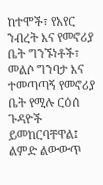ከተሞች፣ የአየር ንብረት እና የመኖሪያ ቤት ግንኙነቶች፣ መልሶ ግንባታ እና ተመጣጣኝ የመኖሪያ ቤት የሚሉ ርዕሰ ጉዳዮች ይመከርባቸዋል፤ ልምድ ልውውጥ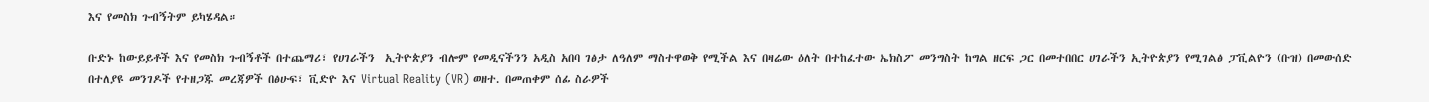እና የመስክ ጉብኝትም ይካሄዳል።

ቡድኑ ከውይይቶች እና የመስክ ጉብኝቶች በተጨማሪ፣ የሀገራችን  ኢትዮጵያን ብሎም የመዲናችንን አዲስ አበባ ገፅታ ለዓለም ማስተዋወቅ የሚችል እና በዛሬው ዕለት በተከፈተው ኤክስፖ መንግስት ከግል ዘርፍ ጋር በመተበበር ሀገራችን ኢትዮጵያን የሚገልፅ ፓቪልዮን (ቡዝ) በመውሰድ በተለያዩ መንገዶች የተዘጋጁ መረጃዎች በፅሁፍ፣ ቪድዮ እና Virtual Reality (VR) ወዘተ. በመጠቀም ሰፊ ስራዎች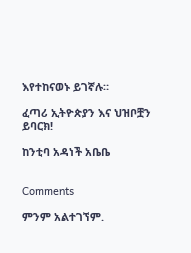እየተከናወኑ ይገኛሉ።

ፈጣሪ ኢትዮጵያን እና ህዝቦቿን ይባርክ!

ከንቲባ አዳነች አቤቤ


Comments

ምንም አልተገኘም.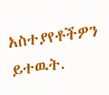አስተያየቶችዎን ይተዉት.